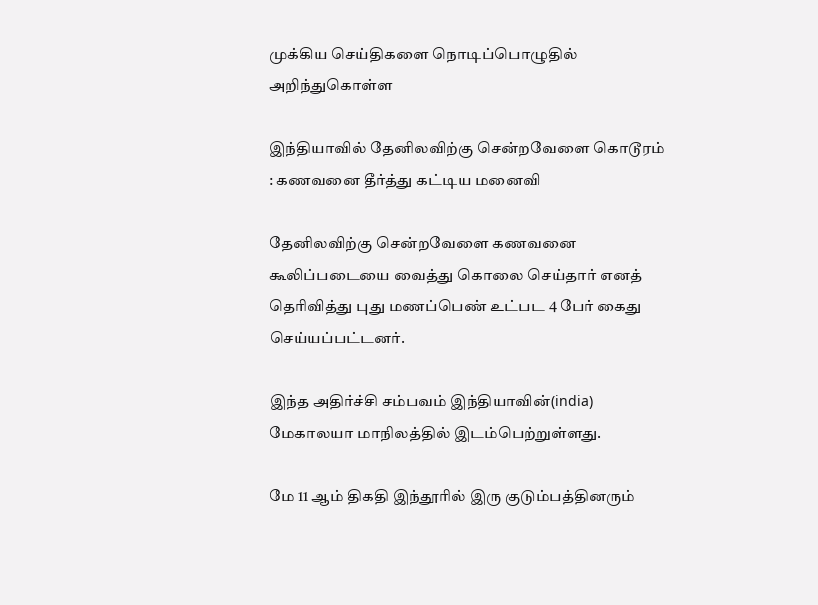முக்கிய செய்திகளை நொடிப்பொழுதில் அறிந்துகொள்ள

இந்தியாவில் தேனிலவிற்கு சென்றவேளை கொடூரம் : கணவனை தீர்த்து கட்டிய மனைவி

தேனிலவிற்கு சென்றவேளை கணவனை கூலிப்படையை வைத்து கொலை செய்தார் எனத் தெரிவித்து புது மணப்பெண் உட்பட 4 பேர் கைது செய்யப்பட்டனர்.

இந்த அதிர்ச்சி சம்பவம் இந்தியாவின்(india) மேகாலயா மாநிலத்தில் இடம்பெற்றுள்ளது.

மே 11 ஆம் திகதி இந்தூரில் இரு குடும்பத்தினரும்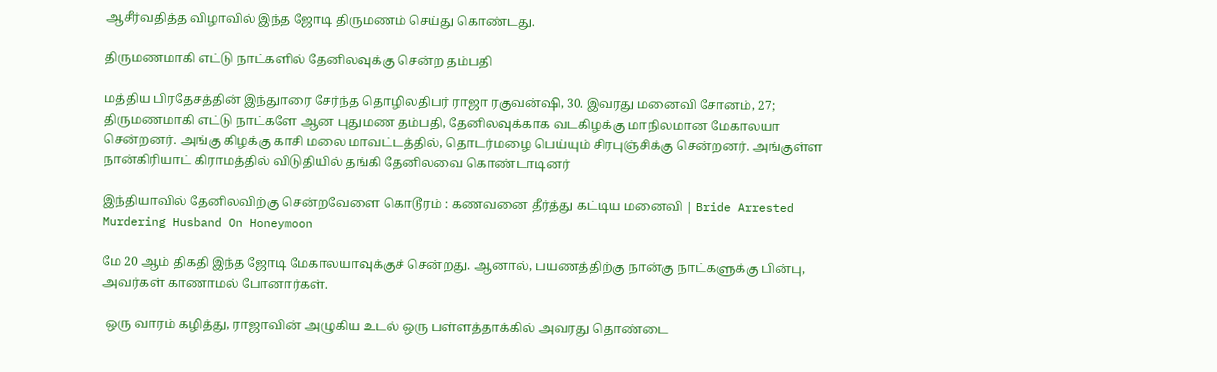ஆசீர்வதித்த விழாவில் இந்த ஜோடி திருமணம் செய்து கொண்டது.

திருமணமாகி எட்டு நாட்களில் தேனிலவுக்கு சென்ற தம்பதி

மத்திய பிரதேசத்தின் இந்துாரை சேர்ந்த தொழிலதிபர் ராஜா ரகுவன்ஷி, 30. இவரது மனைவி சோனம், 27; திருமணமாகி எட்டு நாட்களே ஆன புதுமண தம்பதி, தேனிலவுக்காக வடகிழக்கு மாநிலமான மேகாலயா சென்றனர். அங்கு கிழக்கு காசி மலை மாவட்டத்தில், தொடர்மழை பெய்யும் சிரபுஞ்சிக்கு சென்றனர். அங்குள்ள நான்கிரியாட் கிராமத்தில் விடுதியில் தங்கி தேனிலவை கொண்டாடினர்

இந்தியாவில் தேனிலவிற்கு சென்றவேளை கொடூரம் : கணவனை தீர்த்து கட்டிய மனைவி | Bride Arrested Murdering Husband On Honeymoon

மே 20 ஆம் திகதி இந்த ஜோடி மேகாலயாவுக்குச் சென்றது. ஆனால், பயணத்திற்கு நான்கு நாட்களுக்கு பின்பு, அவர்கள் காணாமல் போனார்கள்.

 ஒரு வாரம் கழித்து, ராஜாவின் அழுகிய உடல் ஒரு பள்ளத்தாக்கில் அவரது தொண்டை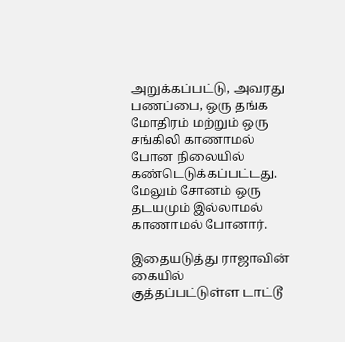அறுக்கப்பட்டு, அவரது பணப்பை, ஒரு தங்க மோதிரம் மற்றும் ஒரு சங்கிலி காணாமல் போன நிலையில் கண்டெடுக்கப்பட்டது. மேலும் சோனம் ஒரு தடயமும் இல்லாமல் காணாமல் போனார்.

இதையடுத்து ராஜாவின் கையில் குத்தப்பட்டுள்ள டாட்டூ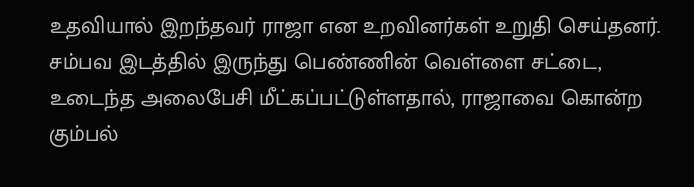உதவியால் இறந்தவர் ராஜா என உறவினர்கள் உறுதி செய்தனர். சம்பவ இடத்தில் இருந்து பெண்ணின் வெள்ளை சட்டை, உடைந்த அலைபேசி மீட்கப்பட்டுள்ளதால், ராஜாவை கொன்ற கும்பல்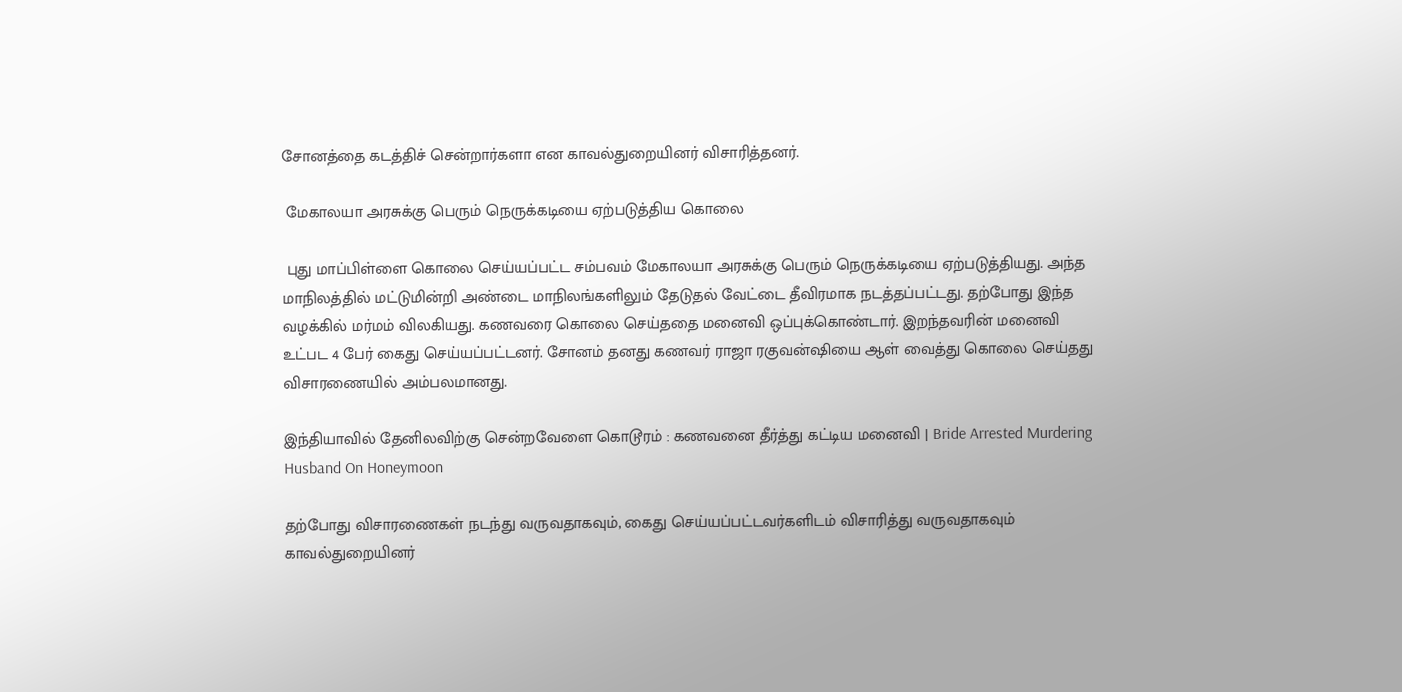சோனத்தை கடத்திச் சென்றார்களா என காவல்துறையினர் விசாரித்தனர்.

 மேகாலயா அரசுக்கு பெரும் நெருக்கடியை ஏற்படுத்திய கொலை

 புது மாப்பிள்ளை கொலை செய்யப்பட்ட சம்பவம் மேகாலயா அரசுக்கு பெரும் நெருக்கடியை ஏற்படுத்தியது. அந்த மாநிலத்தில் மட்டுமின்றி அண்டை மாநிலங்களிலும் தேடுதல் வேட்டை தீவிரமாக நடத்தப்பட்டது. தற்போது இந்த வழக்கில் மர்மம் விலகியது. கணவரை கொலை செய்ததை மனைவி ஒப்புக்கொண்டார். இறந்தவரின் மனைவி உட்பட 4 பேர் கைது செய்யப்பட்டனர். சோனம் தனது கணவர் ராஜா ரகுவன்ஷியை ஆள் வைத்து கொலை செய்தது விசாரணையில் அம்பலமானது.

இந்தியாவில் தேனிலவிற்கு சென்றவேளை கொடூரம் : கணவனை தீர்த்து கட்டிய மனைவி | Bride Arrested Murdering Husband On Honeymoon

தற்போது விசாரணைகள் நடந்து வருவதாகவும், கைது செய்யப்பட்டவர்களிடம் விசாரித்து வருவதாகவும் காவல்துறையினர்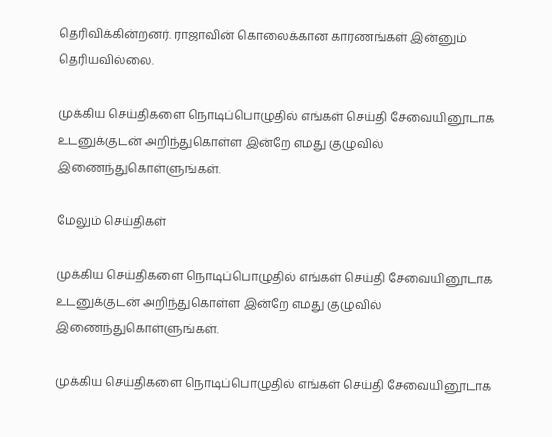தெரிவிக்கின்றனர். ராஜாவின் கொலைக்கான காரணங்கள் இன்னும் தெரியவில்லை.

முக்கிய செய்திகளை நொடிப்பொழுதில் எங்கள் செய்தி சேவையினூடாக உடனுக்குடன் அறிந்துகொள்ள இன்றே எமது குழுவில் இணைந்துகொள்ளுங்கள்.

மேலும் செய்திகள்

முக்கிய செய்திகளை நொடிப்பொழுதில் எங்கள் செய்தி சேவையினூடாக உடனுக்குடன் அறிந்துகொள்ள இன்றே எமது குழுவில் இணைந்துகொள்ளுங்கள்.

முக்கிய செய்திகளை நொடிப்பொழுதில் எங்கள் செய்தி சேவையினூடாக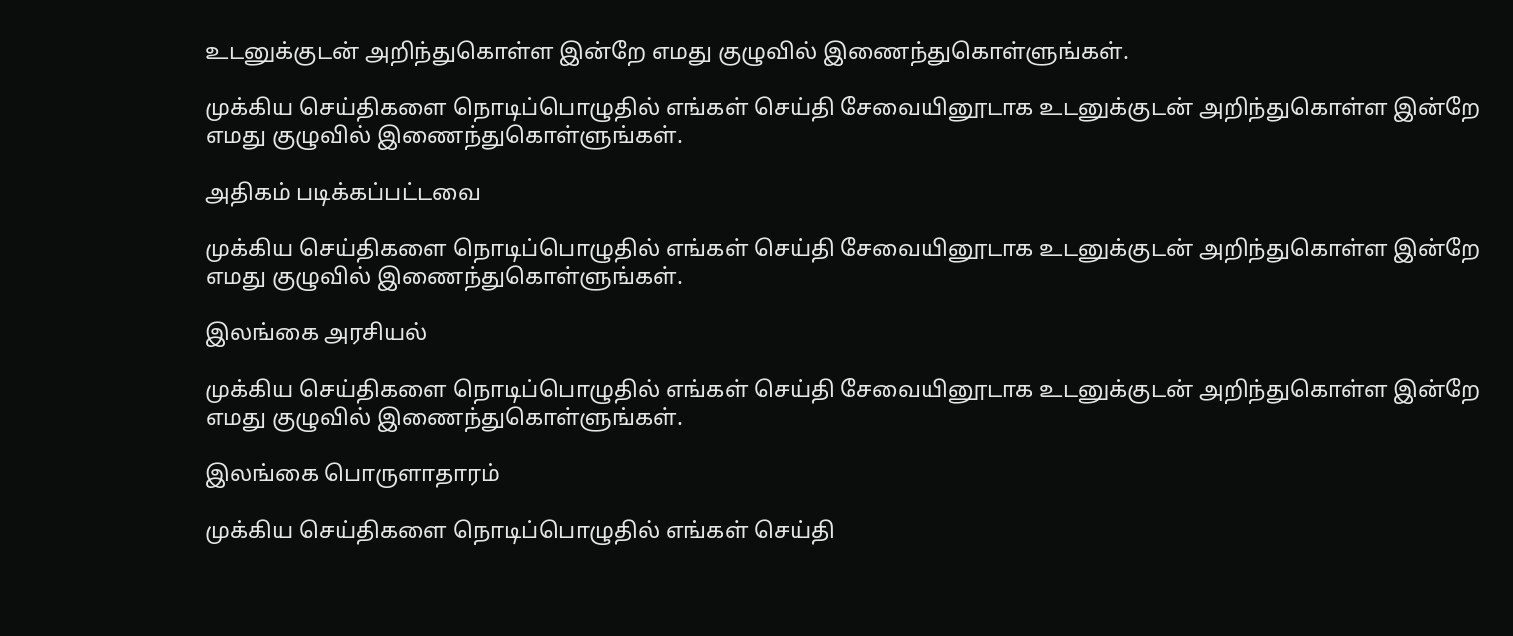உடனுக்குடன் அறிந்துகொள்ள இன்றே எமது குழுவில் இணைந்துகொள்ளுங்கள்.

முக்கிய செய்திகளை நொடிப்பொழுதில் எங்கள் செய்தி சேவையினூடாக உடனுக்குடன் அறிந்துகொள்ள இன்றே எமது குழுவில் இணைந்துகொள்ளுங்கள்.

அதிகம் படிக்கப்பட்டவை

முக்கிய செய்திகளை நொடிப்பொழுதில் எங்கள் செய்தி சேவையினூடாக உடனுக்குடன் அறிந்துகொள்ள இன்றே எமது குழுவில் இணைந்துகொள்ளுங்கள்.

இலங்கை அரசியல்

முக்கிய செய்திகளை நொடிப்பொழுதில் எங்கள் செய்தி சேவையினூடாக உடனுக்குடன் அறிந்துகொள்ள இன்றே எமது குழுவில் இணைந்துகொள்ளுங்கள்.

இலங்கை பொருளாதாரம்

முக்கிய செய்திகளை நொடிப்பொழுதில் எங்கள் செய்தி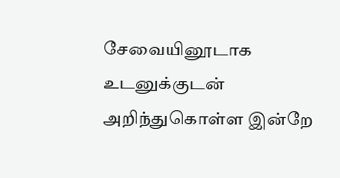சேவையினூடாக உடனுக்குடன் அறிந்துகொள்ள இன்றே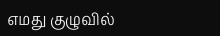எமது குழுவில்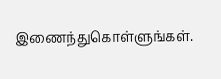இணைந்துகொள்ளுங்கள்.